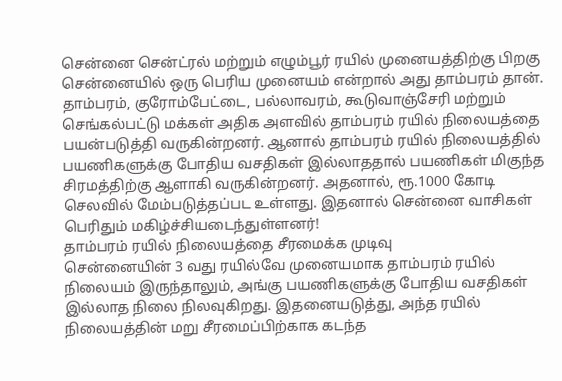சென்னை சென்ட்ரல் மற்றும் எழும்பூர் ரயில் முனையத்திற்கு பிறகு சென்னையில் ஒரு பெரிய முனையம் என்றால் அது தாம்பரம் தான். தாம்பரம், குரோம்பேட்டை, பல்லாவரம், கூடுவாஞ்சேரி மற்றும் செங்கல்பட்டு மக்கள் அதிக அளவில் தாம்பரம் ரயில் நிலையத்தை பயன்படுத்தி வருகின்றனர். ஆனால் தாம்பரம் ரயில் நிலையத்தில் பயணிகளுக்கு போதிய வசதிகள் இல்லாததால் பயணிகள் மிகுந்த சிரமத்திற்கு ஆளாகி வருகின்றனர். அதனால், ரூ.1000 கோடி செலவில் மேம்படுத்தப்பட உள்ளது. இதனால் சென்னை வாசிகள் பெரிதும் மகிழ்ச்சியடைந்துள்ளனர்!
தாம்பரம் ரயில் நிலையத்தை சீரமைக்க முடிவு
சென்னையின் 3 வது ரயில்வே முனையமாக தாம்பரம் ரயில் நிலையம் இருந்தாலும், அங்கு பயணிகளுக்கு போதிய வசதிகள் இல்லாத நிலை நிலவுகிறது. இதனையடுத்து, அந்த ரயில் நிலையத்தின் மறு சீரமைப்பிற்காக கடந்த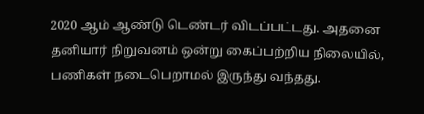2020 ஆம் ஆண்டு டெண்டர் விடப்பட்டது. அதனை தனியார் நிறுவனம் ஒன்று கைப்பற்றிய நிலையில், பணிகள் நடைபெறாமல் இருந்து வந்தது.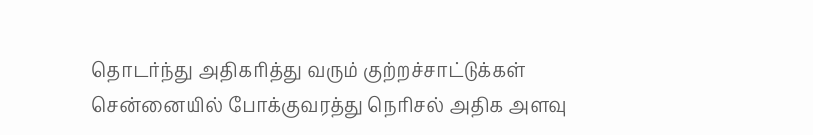தொடர்ந்து அதிகரித்து வரும் குற்றச்சாட்டுக்கள்
சென்னையில் போக்குவரத்து நெரிசல் அதிக அளவு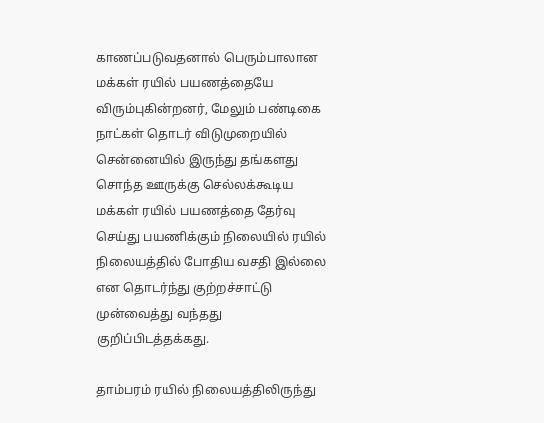காணப்படுவதனால் பெரும்பாலான மக்கள் ரயில் பயணத்தையே விரும்புகின்றனர், மேலும் பண்டிகை நாட்கள் தொடர் விடுமுறையில் சென்னையில் இருந்து தங்களது சொந்த ஊருக்கு செல்லக்கூடிய மக்கள் ரயில் பயணத்தை தேர்வு செய்து பயணிக்கும் நிலையில் ரயில் நிலையத்தில் போதிய வசதி இல்லை என தொடர்ந்து குற்றச்சாட்டு முன்வைத்து வந்தது குறிப்பிடத்தக்கது.

தாம்பரம் ரயில் நிலையத்திலிருந்து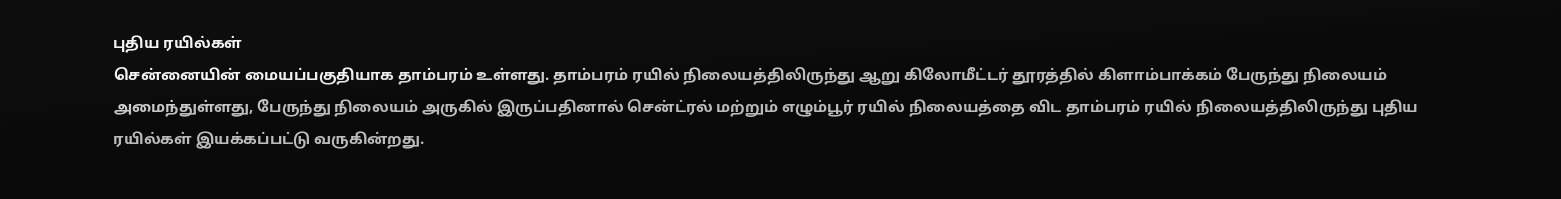புதிய ரயில்கள்
சென்னையின் மையப்பகுதியாக தாம்பரம் உள்ளது. தாம்பரம் ரயில் நிலையத்திலிருந்து ஆறு கிலோமீட்டர் தூரத்தில் கிளாம்பாக்கம் பேருந்து நிலையம் அமைந்துள்ளது, பேருந்து நிலையம் அருகில் இருப்பதினால் சென்ட்ரல் மற்றும் எழும்பூர் ரயில் நிலையத்தை விட தாம்பரம் ரயில் நிலையத்திலிருந்து புதிய ரயில்கள் இயக்கப்பட்டு வருகின்றது.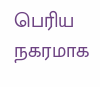பெரிய நகரமாக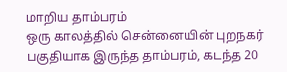மாறிய தாம்பரம்
ஒரு காலத்தில் சென்னையின் புறநகர் பகுதியாக இருந்த தாம்பரம், கடந்த 20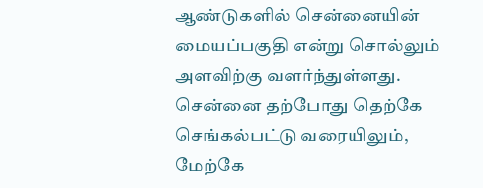ஆண்டுகளில் சென்னையின் மையப்பகுதி என்று சொல்லும் அளவிற்கு வளர்ந்துள்ளது. சென்னை தற்போது தெற்கே செங்கல்பட்டு வரையிலும், மேற்கே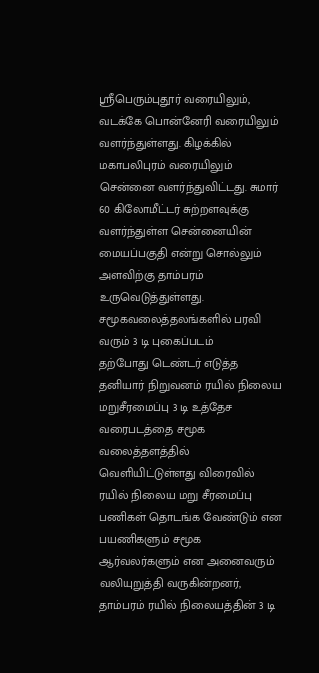ஸ்ரீபெரும்புதூர் வரையிலும், வடக்கே பொன்னேரி வரையிலும் வளர்ந்துள்ளது. கிழக்கில் மகாபலிபுரம் வரையிலும் சென்னை வளர்ந்துவிட்டது. சுமார் 60 கிலோமீட்டர் சுற்றளவுக்கு வளர்ந்துள்ள சென்னையின் மையப்பகுதி என்று சொல்லும் அளவிற்கு தாம்பரம் உருவெடுத்துள்ளது.
சமூகவலைத்தலங்களில் பரவி வரும் 3 டி புகைப்படம்
தற்போது டெண்டர் எடுத்த தனியார் நிறுவனம் ரயில் நிலைய மறுசீரமைப்பு 3 டி உத்தேச வரைபடத்தை சமூக வலைத்தளத்தில் வெளியிட்டுள்ளது விரைவில் ரயில் நிலைய மறு சீரமைப்பு பணிகள் தொடங்க வேண்டும் என பயணிகளும் சமூக ஆர்வலர்களும் என அனைவரும் வலியுறுத்தி வருகின்றனர், தாம்பரம் ரயில் நிலையத்தின் 3 டி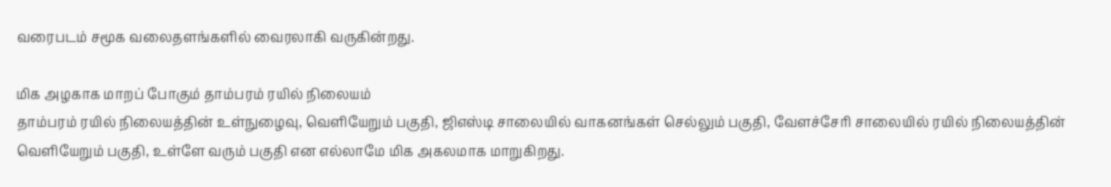வரைபடம் சமூக வலைதளங்களில் வைரலாகி வருகின்றது.

மிக அழகாக மாறப் போகும் தாம்பரம் ரயில் நிலையம்
தாம்பரம் ரயில் நிலையத்தின் உள்நுழைவு, வெளியேறும் பகுதி, ஜிஎஸ்டி சாலையில் வாகனங்கள் செல்லும் பகுதி, வேளச்சேரி சாலையில் ரயில் நிலையத்தின் வெளியேறும் பகுதி, உள்ளே வரும் பகுதி என எல்லாமே மிக அகலமாக மாறுகிறது.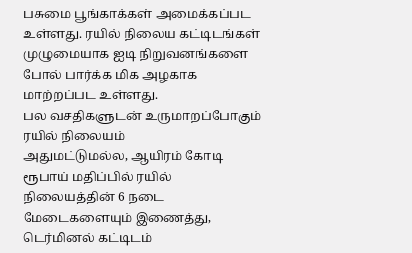பசுமை பூங்காக்கள் அமைக்கப்பட உள்ளது. ரயில் நிலைய கட்டிடங்கள் முழுமையாக ஐடி நிறுவனங்களை போல் பார்க்க மிக அழகாக மாற்றப்பட உள்ளது.
பல வசதிகளுடன் உருமாறப்போகும் ரயில் நிலையம்
அதுமட்டுமல்ல, ஆயிரம் கோடி ரூபாய் மதிப்பில் ரயில் நிலையத்தின் 6 நடை மேடைகளையும் இணைத்து, டெர்மினல் கட்டிடம்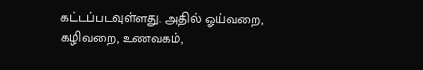கட்டப்படவுள்ளது. அதில் ஓய்வறை, கழிவறை, உணவகம்,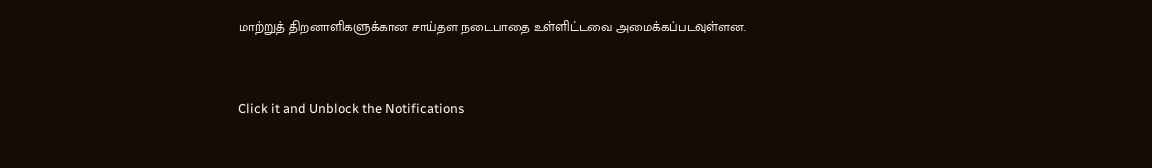மாற்றுத் திறனாளிகளுக்கான சாய்தள நடைபாதை உள்ளிட்டவை அமைக்கப்படவுள்ளன.



Click it and Unblock the Notifications